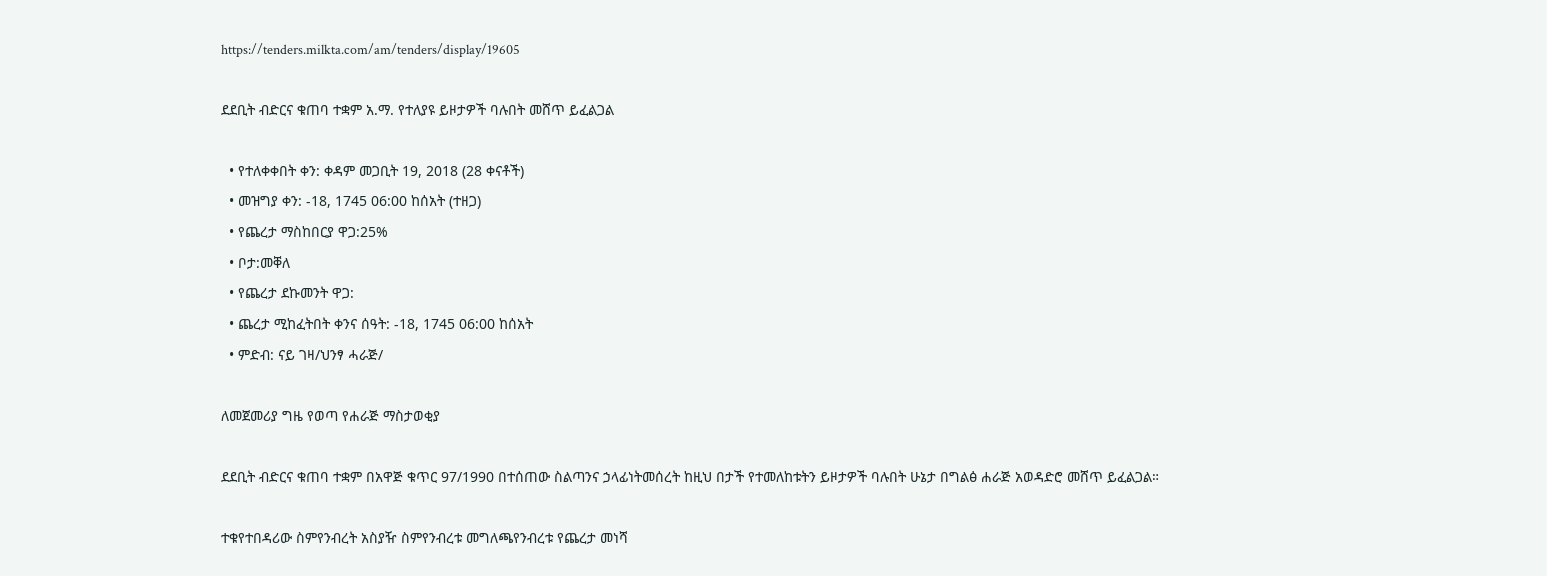https://tenders.milkta.com/am/tenders/display/19605

ደደቢት ብድርና ቁጠባ ተቋም አ.ማ. የተለያዩ ይዞታዎች ባሉበት መሸጥ ይፈልጋል

  • የተለቀቀበት ቀን: ቀዳም መጋቢት 19, 2018 (28 ቀናቶች)
  • መዝግያ ቀን: -18, 1745 06:00 ከሰአት (ተዘጋ)
  • የጨረታ ማስከበርያ ዋጋ:25%
  • ቦታ:መቐለ
  • የጨረታ ደኩመንት ዋጋ:
  • ጨረታ ሚከፈትበት ቀንና ሰዓት: -18, 1745 06:00 ከሰአት
  • ምድብ: ናይ ገዛ/ህንፃ ሓራጅ/

ለመጀመሪያ ግዜ የወጣ የሐራጅ ማስታወቂያ

ደደቢት ብድርና ቁጠባ ተቋም በአዋጅ ቁጥር 97/1990 በተሰጠው ስልጣንና ኃላፊነትመሰረት ከዚህ በታች የተመለከቱትን ይዞታዎች ባሉበት ሁኔታ በግልፅ ሐራጅ አወዳድሮ መሸጥ ይፈልጋል።

ተቁየተበዳሪው ስምየንብረት አስያዥ ስምየንብረቱ መግለጫየንብረቱ የጨረታ መነሻ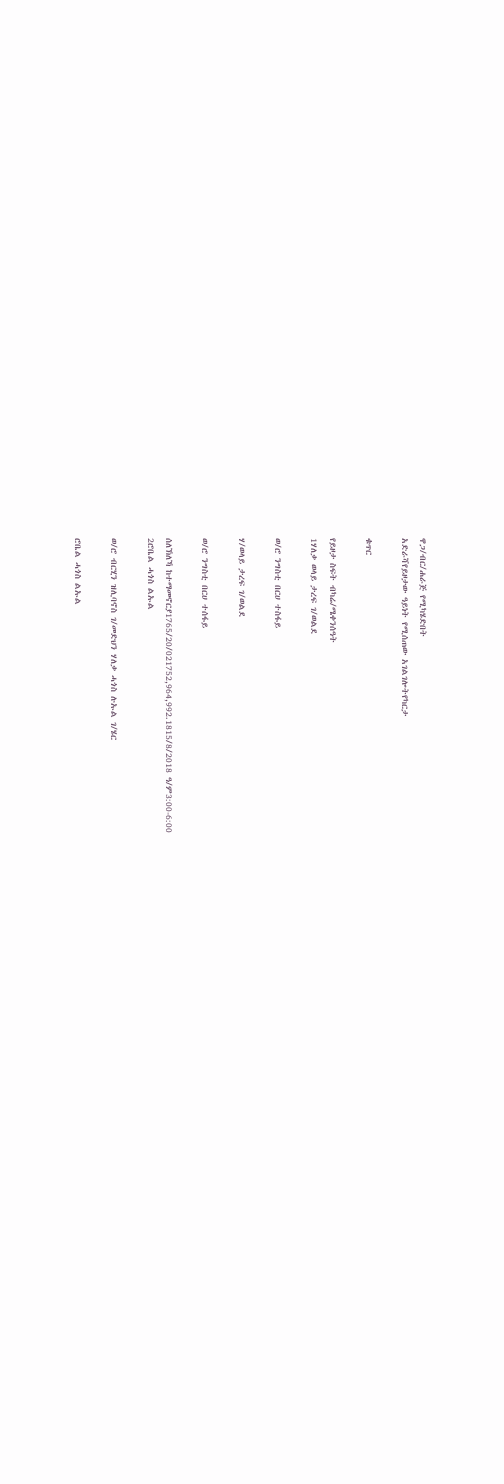ዋጋ/ብር/ሐራጅ የሚካሄድበት
አድራሻየይዞታው ዓይነት የሚሰጠው አገልገሎትየካርታ

ቁጥር

የይዞታ ስፍት ብካሬ/ሜቀንሰዓት
1ሃለቃ ወላይ ታረፍ ገ/ወልደ

ወ/ሮ ንግስቲ በርሀ ተስፋይ

ሃ/ወላይ ታረፍ ገ/ወልደ

ወ/ሮ ንግስቲ በርሀ ተሰፋይ

ሰለኽለኻ ከተማመኖርያ1765/20/021752,964,992.1815/8/2018 ዓ/ም3:00-6:00
2ሮቤል ሓጎስ ልኡል

ወ/ሮ ብርሂን ዝሊባኖስ ገ/መድህን ሃለቃ ሓጎስ ሉኡል ገ/ሄር

ሮቤል ሓጎስ ልኡል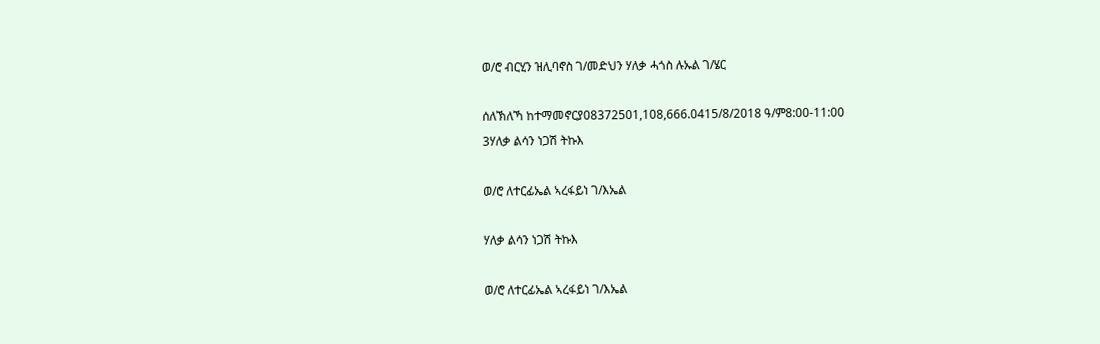ወ/ሮ ብርሂን ዝሊባኖስ ገ/መድህን ሃለቃ ሓጎስ ሉኡል ገ/ሄር

ሰለኽለኻ ከተማመኖርያ08372501,108,666.0415/8/2018 ዓ/ም8:00-11:00
3ሃለቃ ልሳን ነጋሽ ትኩእ

ወ/ሮ ለተርፊኤል ኣረፋይነ ገ/እኤል

ሃለቃ ልሳን ነጋሽ ትኩእ

ወ/ሮ ለተርፊኤል ኣረፋይነ ገ/እኤል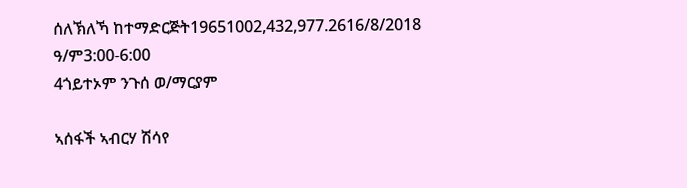ሰለኽለኻ ከተማድርጅት19651002,432,977.2616/8/2018 ዓ/ም3:00-6:00
4ጎይተኦም ንጉሰ ወ/ማርያም

ኣሰፋች ኣብርሃ ሽሳየ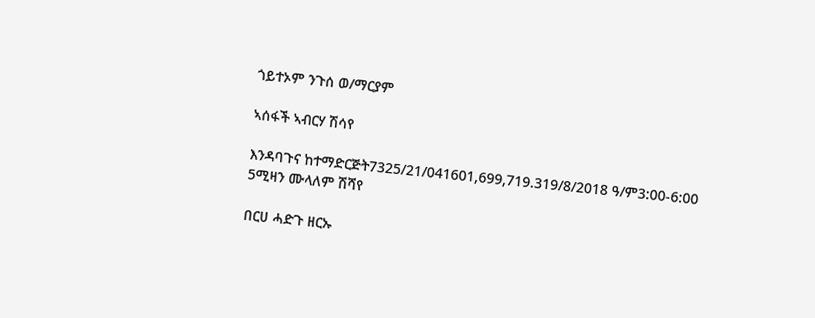ጎይተኦም ንጉሰ ወ/ማርያም

ኣሰፋች ኣብርሃ ሽሳየ

እንዳባጉና ከተማድርጅት7325/21/041601,699,719.319/8/2018 ዓ/ም3:00-6:00
5ሚዛን ሙላለም ሽሻየ

በርሀ ሓድጉ ዘርኡ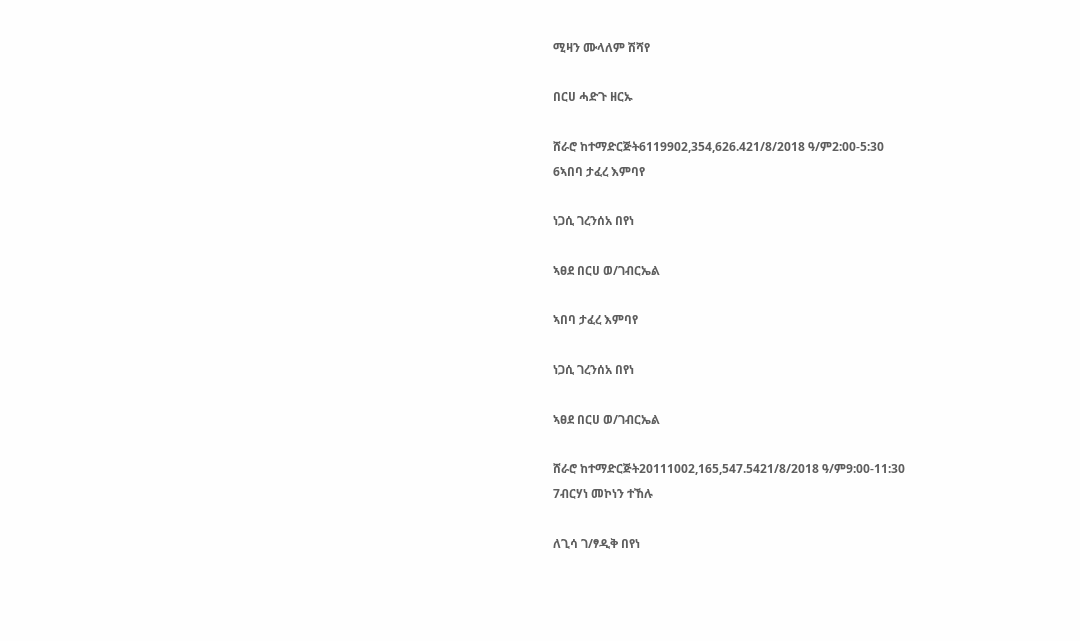ሚዛን ሙላለም ሽሻየ

በርሀ ሓድጉ ዘርኡ

ሸራሮ ከተማድርጅት6119902,354,626.421/8/2018 ዓ/ም2:00-5:30
6ኣበባ ታፈረ እምባየ

ነጋሲ ገረንሰአ በየነ

ኣፀደ በርሀ ወ/ገብርኤል

ኣበባ ታፈረ እምባየ

ነጋሲ ገረንሰአ በየነ

ኣፀደ በርሀ ወ/ገብርኤል

ሸራሮ ከተማድርጅት20111002,165,547.5421/8/2018 ዓ/ም9:00-11:30
7ብርሃነ መኮነን ተኸሉ

ለጊሳ ገ/ፃዲቅ በየነ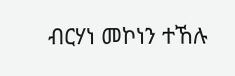ብርሃነ መኮነን ተኸሉ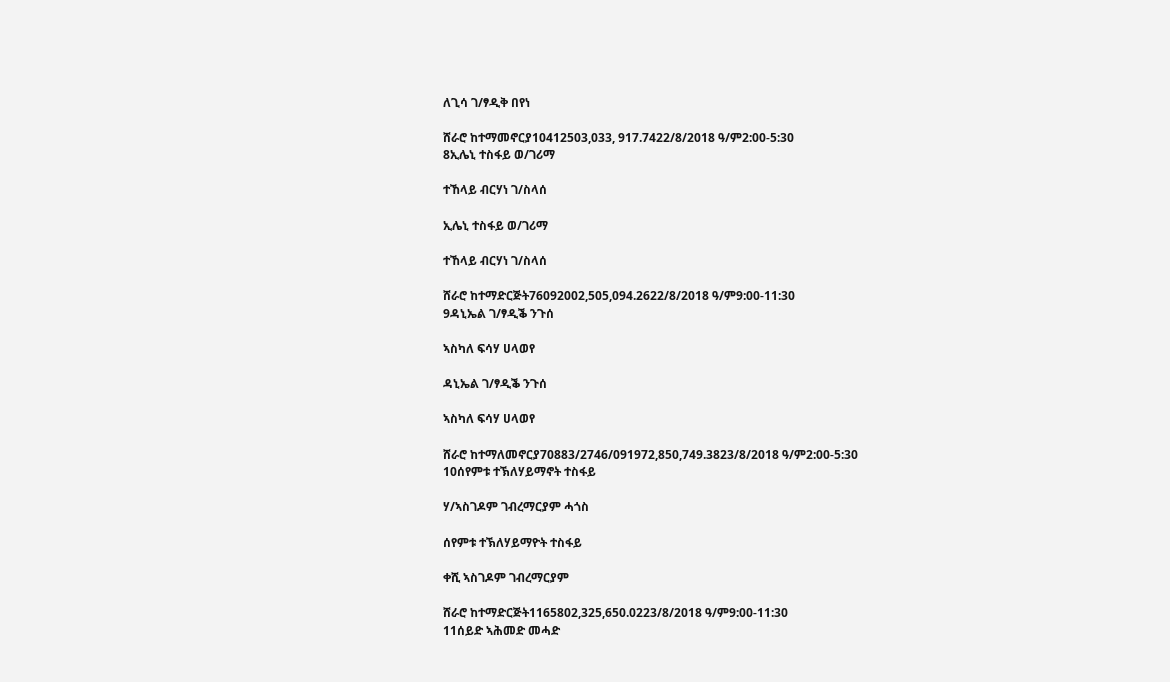ለጊሳ ገ/ፃዲቅ በየነ

ሸራሮ ከተማመኖርያ10412503,033, 917.7422/8/2018 ዓ/ም2:00-5:30
8ኢሌኒ ተስፋይ ወ/ገሪማ

ተኸላይ ብርሃነ ገ/ስላሰ

ኢሌኒ ተስፋይ ወ/ገሪማ

ተኸላይ ብርሃነ ገ/ስላሰ

ሸራሮ ከተማድርጅት76092002,505,094.2622/8/2018 ዓ/ም9:00-11:30
9ዳኒኤል ገ/ፃዲቕ ንጉሰ

ኣስካለ ፍሳሃ ሀላወየ

ዳኒኤል ገ/ፃዲቕ ንጉሰ

ኣስካለ ፍሳሃ ሀላወየ

ሸራሮ ከተማለመኖርያ70883/2746/091972,850,749.3823/8/2018 ዓ/ም2:00-5:30
10ሰየምቱ ተኽለሃይማኖት ተስፋይ

ሃ/ኣስገዶም ገብረማርያም ሓጎስ

ሰየምቱ ተኽለሃይማዮት ተስፋይ

ቀሺ ኣስገዶም ገብረማርያም

ሸራሮ ከተማድርጅት1165802,325,650.0223/8/2018 ዓ/ም9:00-11:30
11ሰይድ ኣሕመድ መሓድ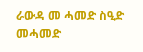ራውዳ መ ሓመድ ስዒድ መሓመድ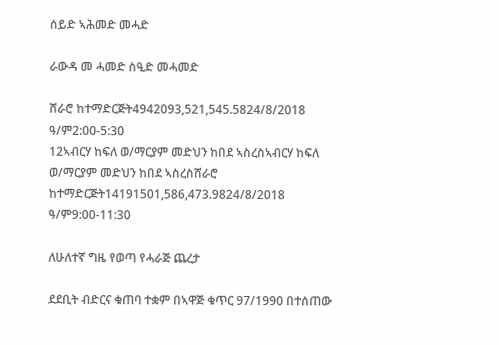ሰይድ ኣሕመድ መሓድ

ራውዳ መ ሓመድ ስዒድ መሓመድ

ሸራሮ ከተማድርጅት4942093,521,545.5824/8/2018 ዓ/ም2:00-5:30
12ኣብርሃ ከፍለ ወ/ማርያም መድህን ከበደ ኣስረስኣብርሃ ከፍለ ወ/ማርያም መድህን ከበደ ኣስረስሸራሮ ከተማድርጅት14191501,586,473.9824/8/2018 ዓ/ም9:00-11:30

ለሁለተኛ ግዜ የወጣ የሓራጅ ጨረታ

ደደቢት ብድርና ቁጠባ ተቋም በኣዋጅ ቁጥር 97/1990 በተሰጠው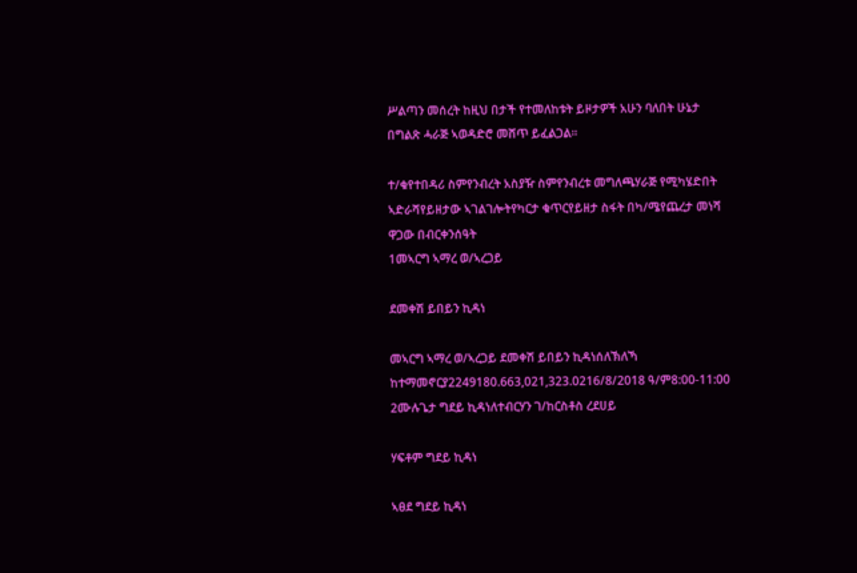ሥልጣን መሰረት ከዚህ በታች የተመለከቱት ይዞታዎች አሁን ባለበት ሁኔታ በግልጽ ሓራጅ ኣወዳድሮ መሸጥ ይፈልጋል።

ተ/ቁየተበዳሪ ስምየንብረት አስያዥ ስምየንብረቱ መግለጫሃራጅ የሚካሄድበት
ኣድራሻየይዘታው ኣገልገሎትየካርታ ቁጥርየይዘታ ስፋት በካ/ሜየጨረታ መነሻ ዋጋው በብርቀንሰዓት
1መኣርግ ኣማረ ወ/ኣረጋይ

ደመቀሽ ይበይን ኪዳነ

መኣርግ ኣማረ ወ/ኣረጋይ ደመቀሽ ይበይን ኪዳነሰለኽለኻ ከተማመኖርያ2249180.663,021,323.0216/8/2018 ዓ/ም8:00-11:00
2ሙሉጌታ ግደይ ኪዳነለተብርሃን ገ/ከርስቶስ ረደሀይ

ሃፍቶም ግደይ ኪዳነ

ኣፀደ ግደይ ኪዳነ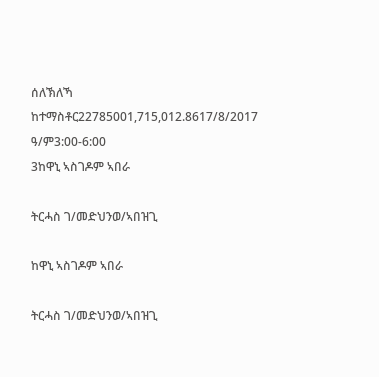ሰለኽለኻ ከተማስቶር22785001,715,012.8617/8/2017 ዓ/ም3:00-6:00
3ከዋኒ ኣስገዶም ኣበራ

ትርሓስ ገ/መድህንወ/ኣበዝጊ

ከዋኒ ኣስገዶም ኣበራ

ትርሓስ ገ/መድህንወ/ኣበዝጊ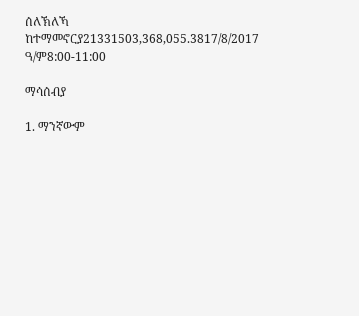ሰለኽለኻ ከተማመኖርያ21331503,368,055.3817/8/2017 ዓ/ም8:00-11:00

ማሳሰብያ

1. ማንኛውም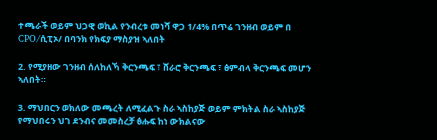ተጫራች ወይም ህጋዊ ወኪል የንብረቱ መነሻ ዋጋ 1/4% በጥሬ ገንዘብ ወይም በ CPO/ሲፒኦ/ በባንክ የክፍያ ማስያዝ ኣለበት

2. የሚያዘው ገንዘብ ሰለከለኻ ቅርንጫፍ ፣ ሸራሮ ቅርንጫፍ ፣ ፅምብላ ቅርንጫፍ መሆን ኣለበት።

3. ማህበርን ወክለው መጫረት ለሚፈልጉ ስራ ኣስከያጅ ወይም ምክትል ስራ ኣስከያጅ የማህበሩን ህገ ደንብና መመስረቻ ፅሑፍ ከነ ውክልናው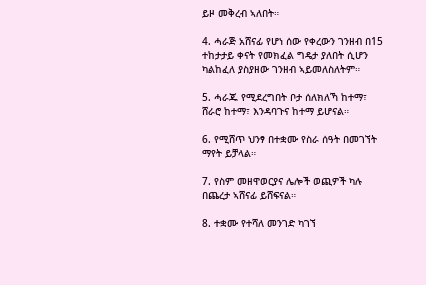ይዞ መቅረብ ኣለበት።

4. ሓራጅ አሸናፊ የሆነ ሰው የቀረውን ገንዘብ በ15 ተከታታይ ቀናት የመክፈል ግዴታ ያለበት ሲሆን ካልከፈለ ያስያዘው ገንዘብ ኣይመለስለትም።

5. ሓራጁ የሚደረግበት ቦታ ሰለክለኻ ከተማ፣ ሸራሮ ከተማ፣ እንዳባጉና ከተማ ይሆናል።

6. የሚሸጥ ህንፃ በተቋሙ የስራ ሰዓት በመገኘት ማየት ይቻላል።

7. የስም መዘዋወርያና ሌሎች ወጪዎች ካሉ በጨረታ ኣሸናፊ ይሸፍናል።

8. ተቋሙ የተሻለ መንገድ ካገኘ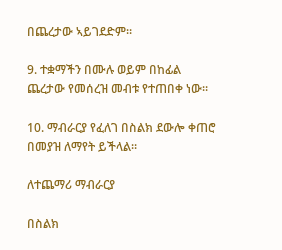በጨረታው ኣይገደድም።

9. ተቋማችን በሙሉ ወይም በከፊል ጨረታው የመሰረዝ መብቱ የተጠበቀ ነው።

10. ማብራርያ የፈለገ በስልክ ደውሎ ቀጠሮ በመያዝ ለማየት ይችላል።

ለተጨማሪ ማብራርያ

በስልክ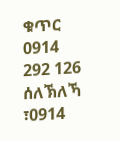ቁጥር 0914 292 126 ሰለኽለኻ ፣0914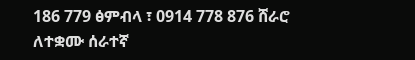186 779 ፅምብላ ፣ 0914 778 876 ሸራሮ ለተቋሙ ሰራተኛ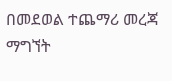በመደወል ተጨማሪ መረጃ ማግኘት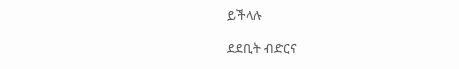ይችላሉ

ደደቢት ብድርና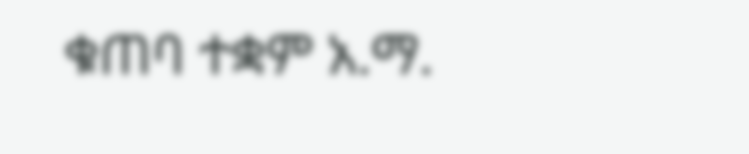ቁጠባ ተቋም አ.ማ.